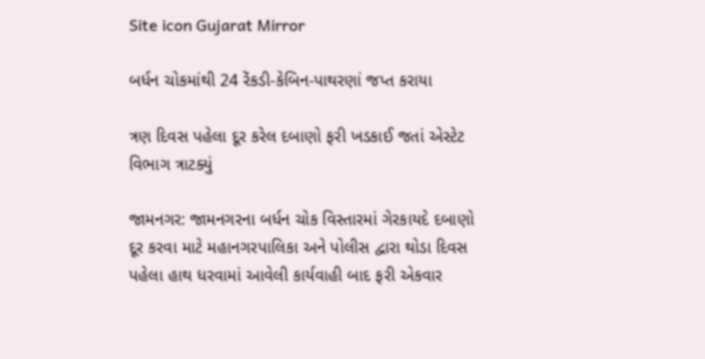Site icon Gujarat Mirror

બર્ધન ચોકમાંથી 24 રેંકડી-કેબિન-પાથરણાં જપ્ત કરાયા

ત્રણ દિવસ પહેલા દૂર કરેલ દબાણો ફરી ખડકાઈ જતાં એસ્ટેટ વિભાગ ત્રાટક્યું

જામનગર: જામનગરના બર્ધન ચોક વિસ્તારમાં ગેરકાયદે દબાણો દૂર કરવા માટે મહાનગરપાલિકા અને પોલીસ દ્વારા થોડા દિવસ પહેલા હાથ ધરવામાં આવેલી કાર્યવાહી બાદ ફરી એકવાર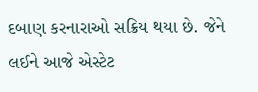દબાણ કરનારાઓ સક્રિય થયા છે. જેને લઈને આજે એસ્ટેટ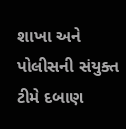શાખા અને પોલીસની સંયુક્ત ટીમે દબાણ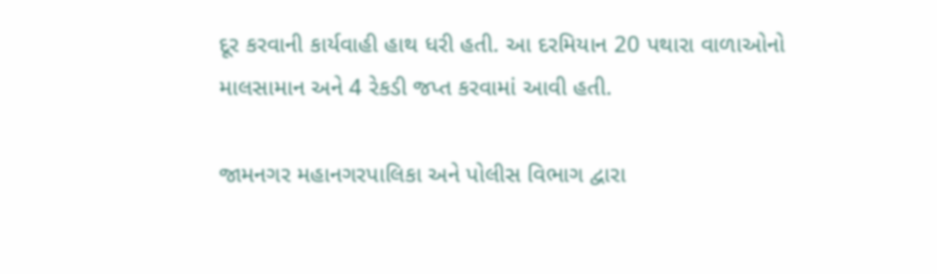દૂર કરવાની કાર્યવાહી હાથ ધરી હતી. આ દરમિયાન 20 પથારા વાળાઓનો માલસામાન અને 4 રેકડી જપ્ત કરવામાં આવી હતી.

જામનગર મહાનગરપાલિકા અને પોલીસ વિભાગ દ્વારા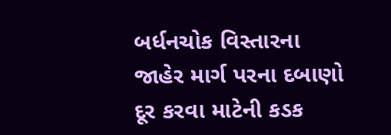બર્ધનચોક વિસ્તારના જાહેર માર્ગ પરના દબાણો દૂર કરવા માટેની કડક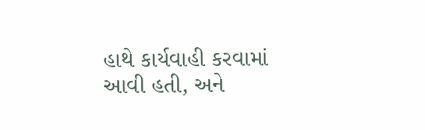હાથે કાર્યવાહી કરવામાં આવી હતી, અને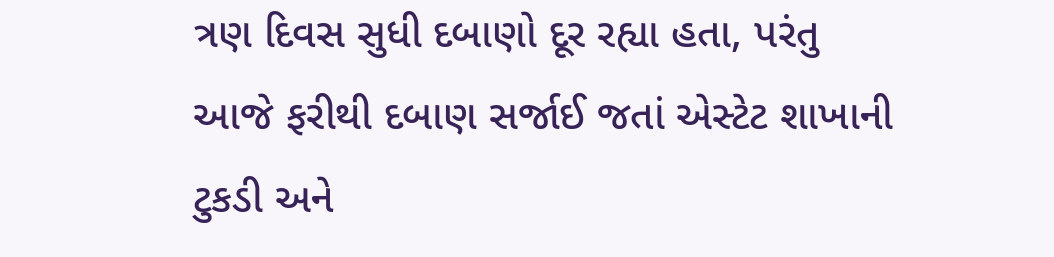ત્રણ દિવસ સુધી દબાણો દૂર રહ્યા હતા, પરંતુ આજે ફરીથી દબાણ સર્જાઈ જતાં એસ્ટેટ શાખાની ટુકડી અને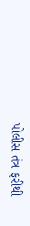પોલીસ તંત્ર ફરીથી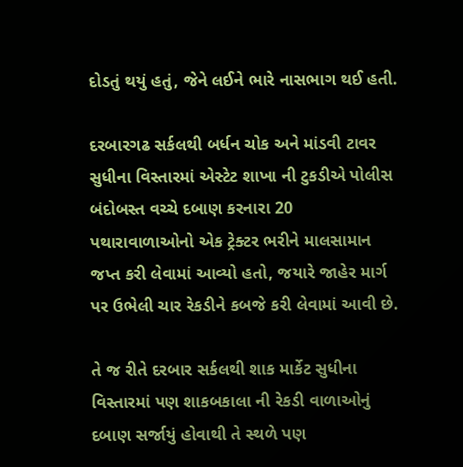દોડતું થયું હતું, જેને લઈને ભારે નાસભાગ થઈ હતી.

દરબારગઢ સર્કલથી બર્ધન ચોક અને માંડવી ટાવર સુધીના વિસ્તારમાં એસ્ટેટ શાખા ની ટુકડીએ પોલીસ બંદોબસ્ત વચ્ચે દબાણ કરનારા 20 પથારાવાળાઓનો એક ટ્રેક્ટર ભરીને માલસામાન જપ્ત કરી લેવામાં આવ્યો હતો, જયારે જાહેર માર્ગ પર ઉભેલી ચાર રેકડીને કબજે કરી લેવામાં આવી છે.

તે જ રીતે દરબાર સર્કલથી શાક માર્કેટ સુધીના વિસ્તારમાં પણ શાકબકાલા ની રેકડી વાળાઓનું દબાણ સર્જાયું હોવાથી તે સ્થળે પણ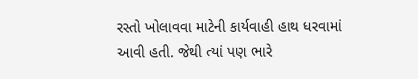રસ્તો ખોલાવવા માટેની કાર્યવાહી હાથ ધરવામાં આવી હતી. જેથી ત્યાં પણ ભારે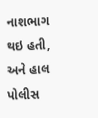નાશભાગ થઇ હતી, અને હાલ પોલીસ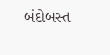બંદોબસ્ત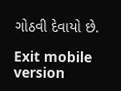ગોઠવી દેવાયો છે.

Exit mobile version